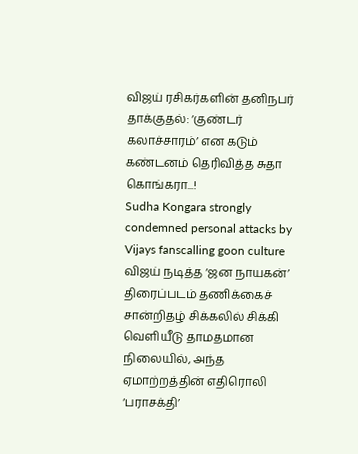விஜய் ரசிகர்களின் தனிநபர் தாக்குதல்: ‘குண்டர் கலாச்சாரம்’ என கடும் கண்டனம் தெரிவித்த சுதா கொங்கரா...!
Sudha Kongara strongly condemned personal attacks by Vijays fanscalling goon culture
விஜய் நடித்த ‘ஜன நாயகன்’ திரைப்படம் தணிக்கைச் சான்றிதழ் சிக்கலில் சிக்கி வெளியீடு தாமதமான நிலையில், அந்த ஏமாற்றத்தின் எதிரொலி ‘பராசக்தி’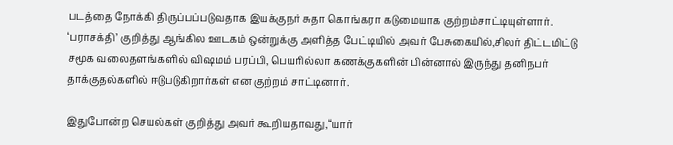படத்தை நோக்கி திருப்பப்படுவதாக இயக்குநர் சுதா கொங்கரா கடுமையாக குற்றம்சாட்டியுள்ளார்.
‘பராசக்தி’ குறித்து ஆங்கில ஊடகம் ஒன்றுக்கு அளித்த பேட்டியில் அவர் பேசுகையில்,சிலர் திட்டமிட்டு சமூக வலைதளங்களில் விஷமம் பரப்பி, பெயரில்லா கணக்குகளின் பின்னால் இருந்து தனிநபர் தாக்குதல்களில் ஈடுபடுகிறார்கள் என குற்றம் சாட்டினார்.

இதுபோன்ற செயல்கள் குறித்து அவர் கூறியதாவது,“யார்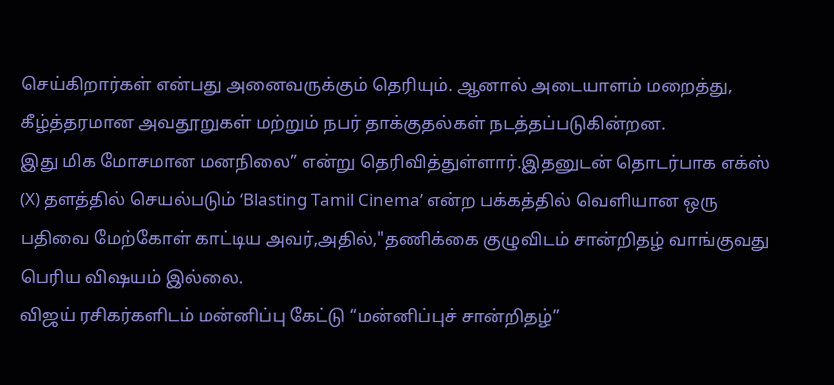செய்கிறார்கள் என்பது அனைவருக்கும் தெரியும். ஆனால் அடையாளம் மறைத்து, கீழ்த்தரமான அவதூறுகள் மற்றும் நபர் தாக்குதல்கள் நடத்தப்படுகின்றன.
இது மிக மோசமான மனநிலை” என்று தெரிவித்துள்ளார்.இதனுடன் தொடர்பாக எக்ஸ் (X) தளத்தில் செயல்படும் ‘Blasting Tamil Cinema’ என்ற பக்கத்தில் வெளியான ஒரு பதிவை மேற்கோள் காட்டிய அவர்,அதில்,"தணிக்கை குழுவிடம் சான்றிதழ் வாங்குவது பெரிய விஷயம் இல்லை.
விஜய் ரசிகர்களிடம் மன்னிப்பு கேட்டு “மன்னிப்புச் சான்றிதழ்”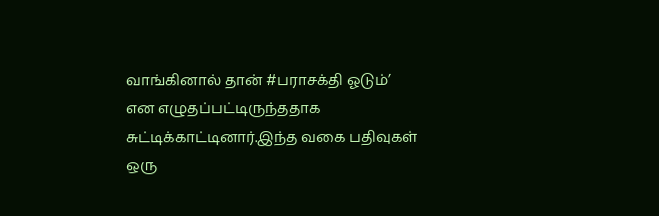வாங்கினால் தான் #பராசக்தி ஓடும்’ என எழுதப்பட்டிருந்ததாக சுட்டிக்காட்டினார்.இந்த வகை பதிவுகள் ஒரு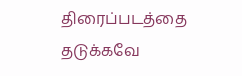திரைப்படத்தை தடுக்கவே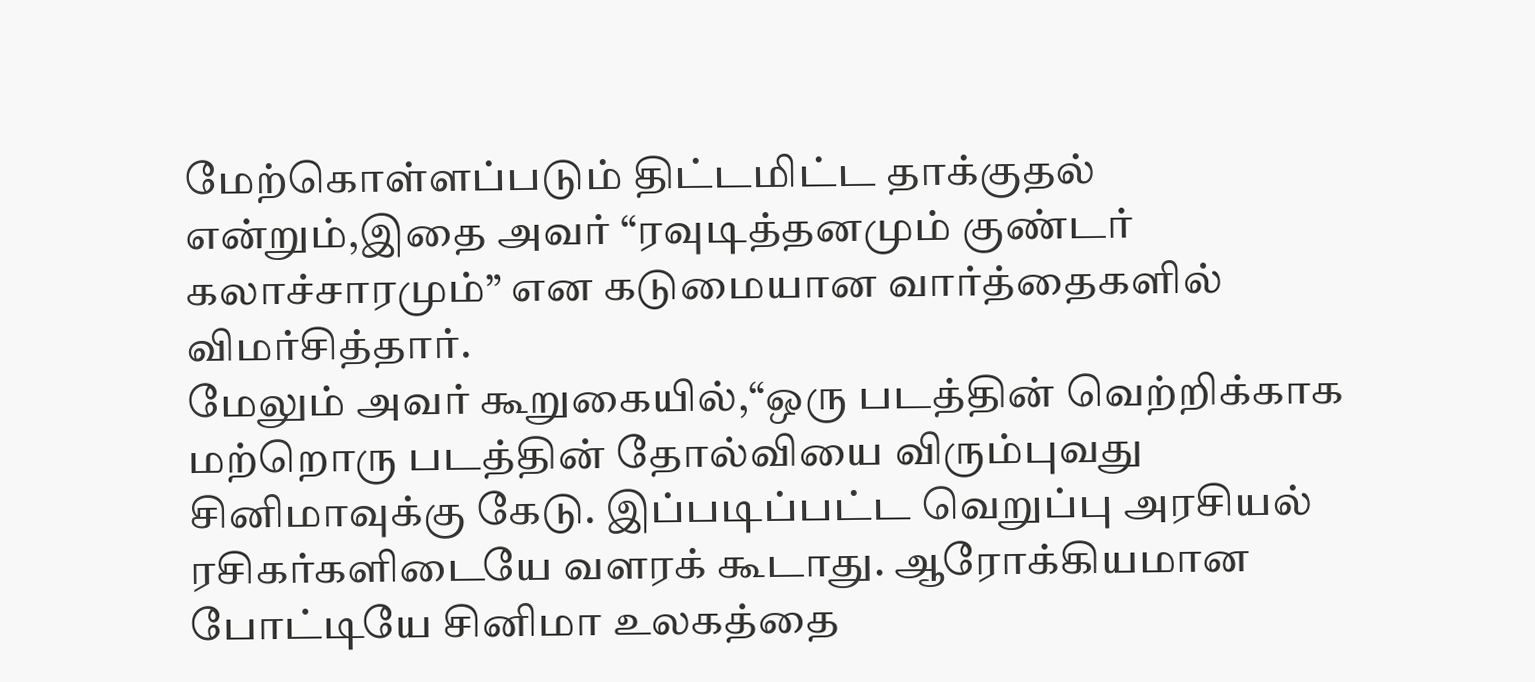மேற்கொள்ளப்படும் திட்டமிட்ட தாக்குதல் என்றும்,இதை அவர் “ரவுடித்தனமும் குண்டர் கலாச்சாரமும்” என கடுமையான வார்த்தைகளில் விமர்சித்தார்.
மேலும் அவர் கூறுகையில்,“ஒரு படத்தின் வெற்றிக்காக மற்றொரு படத்தின் தோல்வியை விரும்புவது சினிமாவுக்கு கேடு. இப்படிப்பட்ட வெறுப்பு அரசியல் ரசிகர்களிடையே வளரக் கூடாது. ஆரோக்கியமான போட்டியே சினிமா உலகத்தை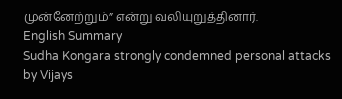முன்னேற்றும்” என்று வலியுறுத்தினார்.
English Summary
Sudha Kongara strongly condemned personal attacks by Vijays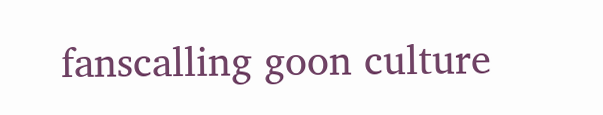fanscalling goon culture